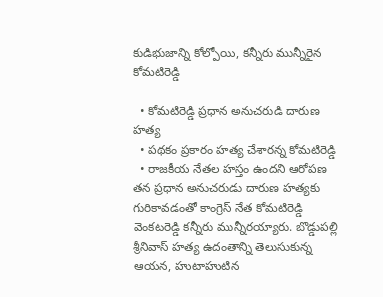కుడిభుజాన్ని కోల్పోయి, కన్నీరు మున్నీరైన కోమటిరెడ్డి

  • కోమటిరెడ్డి ప్రధాన అనుచరుడి దారుణ హత్య
  • పథకం ప్రకారం హత్య చేశారన్న కోమటిరెడ్డి
  • రాజకీయ నేతల హస్తం ఉందని ఆరోపణ
తన ప్రధాన అనుచరుడు దారుణ హత్యకు గురికావడంతో కాంగ్రెస్ నేత కోమటిరెడ్డి వెంకటరెడ్డి కన్నీరు మున్నీరయ్యారు. బొడ్డుపల్లి శ్రీనివాస్ హత్య ఉదంతాన్ని తెలుసుకున్న ఆయన, హుటాహుటిన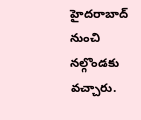హైదరాబాద్ నుంచి నల్గొండకు వచ్చారు.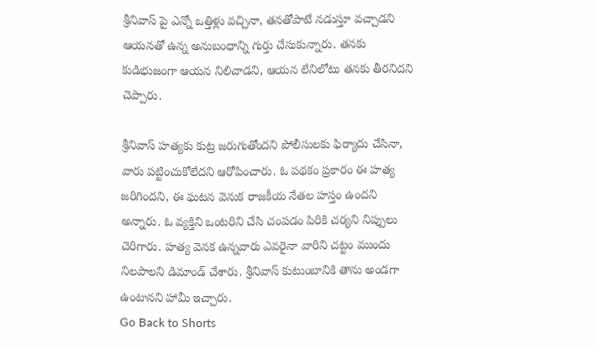శ్రీనివాస్ పై ఎన్నో ఒత్తిళ్లు వచ్చినా, తనతోపాటే నడుస్తూ వచ్చాడని ఆయనతో ఉన్న అనుబంధాన్ని గుర్తు చేసుకున్నారు. తనకు కుడిభుజంగా ఆయన నిలిచాడని, ఆయన లేనిలోటు తనకు తీరనిదని చెప్పారు.

శ్రీనివాస్ హత్యకు కుట్ర జరుగుతోందని పోలీసులకు ఫిర్యాదు చేసినా, వారు పట్టించుకోలేదని ఆరోపించారు. ఓ పథకం ప్రకారం ఈ హత్య జరిగిందని, ఈ ఘటన వెనుక రాజకీయ నేతల హస్తం ఉందని అన్నారు. ఓ వ్యక్తిని ఒంటరిని చేసి చంపడం పిరికి చర్యని నిప్పులు చెరిగారు. హత్య వెనక ఉన్నవారు ఎవరైనా వారిని చట్టం ముందు నిలపాలని డిమాండ్ చేశారు. శ్రీనివాస్ కుటుంబానికి తాను అండగా ఉంటానని హామీ ఇచ్చారు.
Go Back to Shorts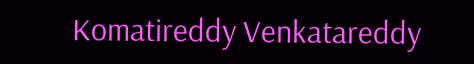Komatireddy Venkatareddy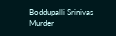Boddupalli Srinivas
Murder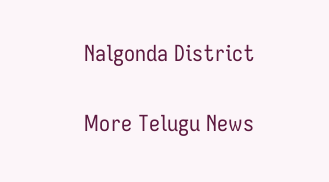Nalgonda District

More Telugu News